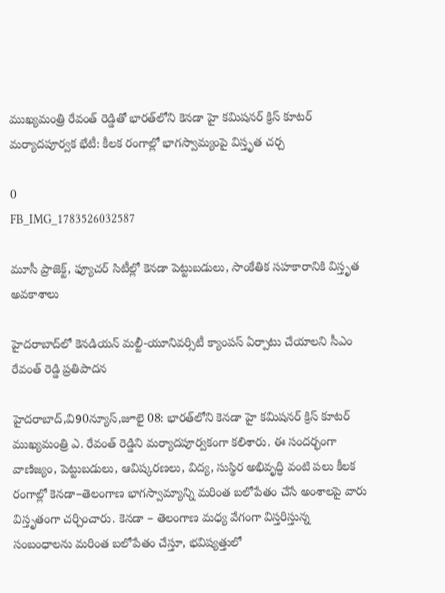ముఖ్యమంత్రి రేవంత్ రెడ్డితో భారత్‌లోని కెనడా హై కమిషనర్ క్రిస్ కూటర్ మర్యాదపూర్వక భేటీ: కీలక రంగాల్లో భాగస్వామ్యంపై విస్తృత చర్చ

0
FB_IMG_1783526032587

మూసీ ప్రాజెక్ట్, ఫ్యూచర్ సిటీల్లో కెనడా పెట్టుబడులు, సాంకేతిక సహకారానికి విస్తృత అవకాశాలు

హైదరాబాద్‌లో కెనడియన్ మల్టీ-యూనివర్సిటీ క్యాంపస్ ఏర్పాటు చేయాలని సీఎం రేవంత్ రెడ్డి ప్రతిపాదన

హైదరాబాద్,వి90న్యూస్,జూలై 08: భారత్‌లోని కెనడా హై కమిషనర్ క్రిస్ కూటర్ ముఖ్యమంత్రి ఎ. రేవంత్ రెడ్డిని మర్యాదపూర్వకంగా కలిశారు. ఈ సందర్భంగా వాణిజ్యం, పెట్టుబడులు, ఆవిష్కరణలు, విద్య, సుస్థిర అభివృద్ధి వంటి పలు కీలక రంగాల్లో కెనడా–తెలంగాణ భాగస్వామ్యాన్ని మరింత బలోపేతం చేసే అంశాలపై వారు విస్తృతంగా చర్చించారు. కెనడా – తెలంగాణ మధ్య వేగంగా విస్తరిస్తున్న సంబంధాలను మరింత బలోపేతం చేస్తూ, భవిష్యత్తులో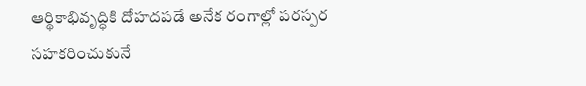ఆర్థికాభివృద్ధికి దోహదపడే అనేక రంగాల్లో పరస్పర సహకరించుకునే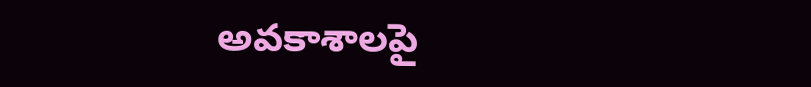అవకాశాలపై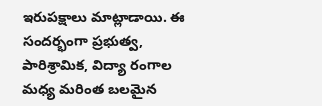ఇరుపక్షాలు మాట్లాడాయి. ఈ సందర్భంగా ప్రభుత్వ, పారిశ్రామిక, విద్యా రంగాల మధ్య మరింత బలమైన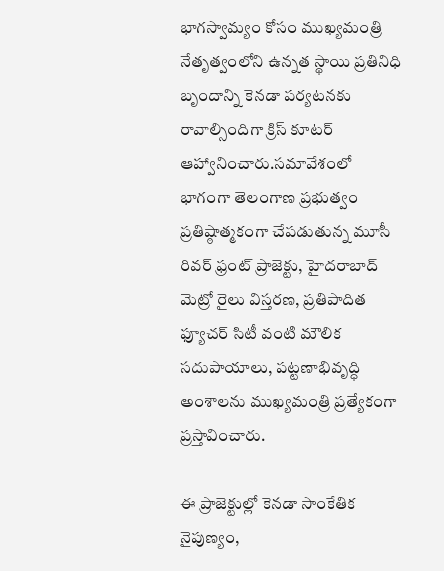భాగస్వామ్యం కోసం ముఖ్యమంత్రి నేతృత్వంలోని ఉన్నత స్థాయి ప్రతినిధి బృందాన్ని కెనడా పర్యటనకు రావాల్సిందిగా క్రిస్ కూటర్ ఆహ్వానించారు.సమావేశంలో భాగంగా తెలంగాణ ప్రభుత్వం ప్రతిష్ఠాత్మకంగా చేపడుతున్న మూసీ రివర్ ఫ్రంట్ ప్రాజెక్టు, హైదరాబాద్ మెట్రో రైలు విస్తరణ, ప్రతిపాదిత ఫ్యూచర్ సిటీ వంటి మౌలిక సదుపాయాలు, పట్టణాభివృద్ధి అంశాలను ముఖ్యమంత్రి ప్రత్యేకంగా ప్రస్తావించారు.

ఈ ప్రాజెక్టుల్లో కెనడా సాంకేతిక నైపుణ్యం,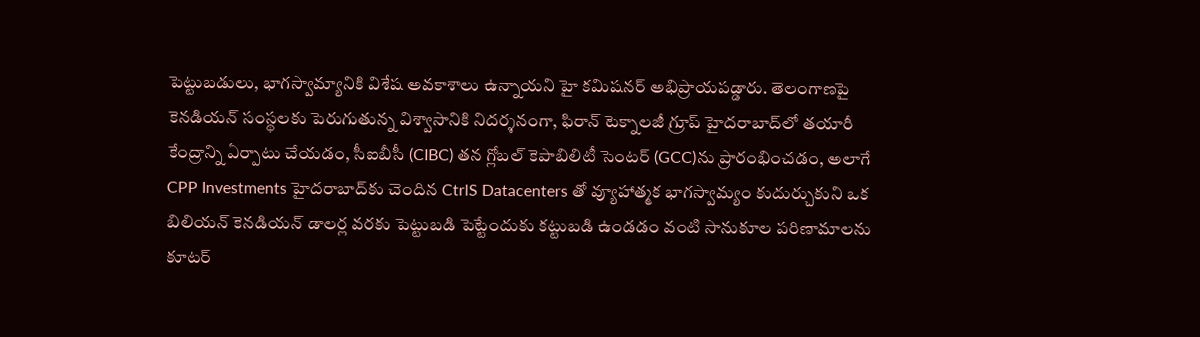పెట్టుబడులు, భాగస్వామ్యానికి విశేష అవకాశాలు ఉన్నాయని హై కమిషనర్ అభిప్రాయపడ్డారు. తెలంగాణపై కెనడియన్ సంస్థలకు పెరుగుతున్న విశ్వాసానికి నిదర్శనంగా, ఫిరాన్ టెక్నాలజీ గ్రూప్ హైదరాబాద్‌లో తయారీ కేంద్రాన్ని ఏర్పాటు చేయడం, సీఐబీసీ (CIBC) తన గ్లోబల్ కెపాబిలిటీ సెంటర్ (GCC)ను ప్రారంభించడం, అలాగే CPP Investments హైదరాబాద్‌కు చెందిన CtrlS Datacenters తో వ్యూహాత్మక భాగస్వామ్యం కుదుర్చుకుని ఒక బిలియన్ కెనడియన్ డాలర్ల వరకు పెట్టుబడి పెట్టేందుకు కట్టుబడి ఉండడం వంటి సానుకూల పరిణామాలను కూటర్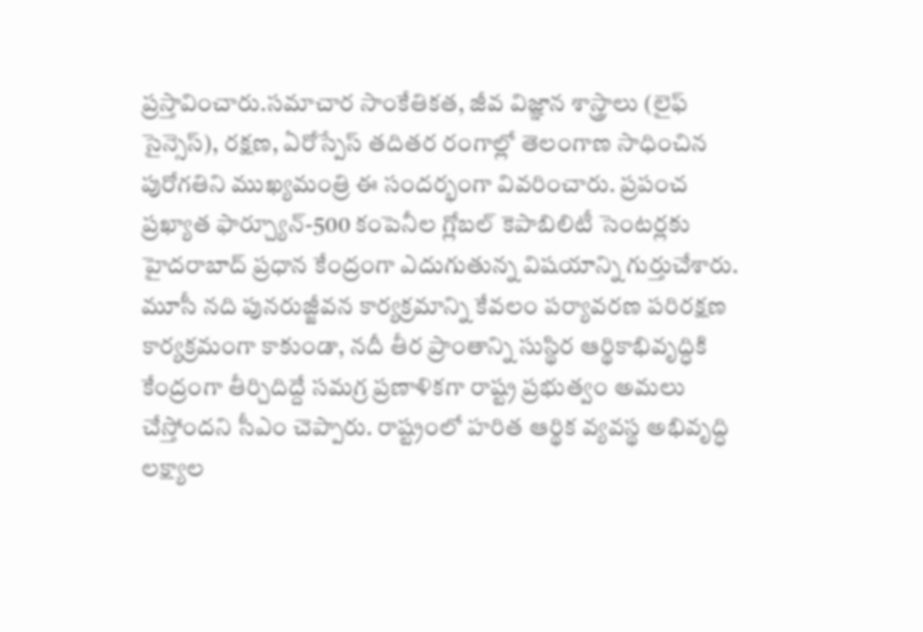ప్రస్తావించారు.సమాచార సాంకేతికత, జీవ విజ్ఞాన శాస్త్రాలు (లైఫ్ సైన్సెస్), రక్షణ, ఏరోస్పేస్ తదితర రంగాల్లో తెలంగాణ సాధించిన పురోగతిని ముఖ్యమంత్రి ఈ సందర్భంగా వివరించారు. ప్రపంచ ప్రఖ్యాత ఫార్చ్యూన్-500 కంపెనీల గ్లోబల్ కెపాబిలిటీ సెంటర్లకు హైదరాబాద్ ప్రధాన కేంద్రంగా ఎదుగుతున్న విషయాన్ని గుర్తుచేశారు. మూసీ నది పునరుజ్జీవన కార్యక్రమాన్ని కేవలం పర్యావరణ పరిరక్షణ కార్యక్రమంగా కాకుండా, నదీ తీర ప్రాంతాన్ని సుస్థిర ఆర్థికాభివృద్ధికి కేంద్రంగా తీర్చిదిద్దే సమగ్ర ప్రణాళికగా రాష్ట్ర ప్రభుత్వం అమలు చేస్తోందని సీఎం చెప్పారు. రాష్ట్రంలో హరిత ఆర్థిక వ్యవస్థ అభివృద్ధి లక్ష్యాల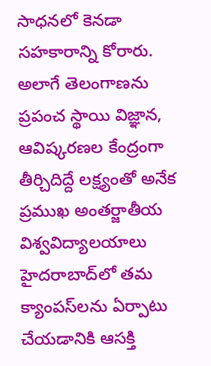సాధనలో కెనడా సహకారాన్ని కోరారు. అలాగే తెలంగాణను ప్రపంచ స్థాయి విజ్ఞాన, ఆవిష్కరణల కేంద్రంగా తీర్చిదిద్దే లక్ష్యంతో అనేక ప్రముఖ అంతర్జాతీయ విశ్వవిద్యాలయాలు హైదరాబాద్‌లో తమ క్యాంపస్‌లను ఏర్పాటు చేయడానికి ఆసక్తి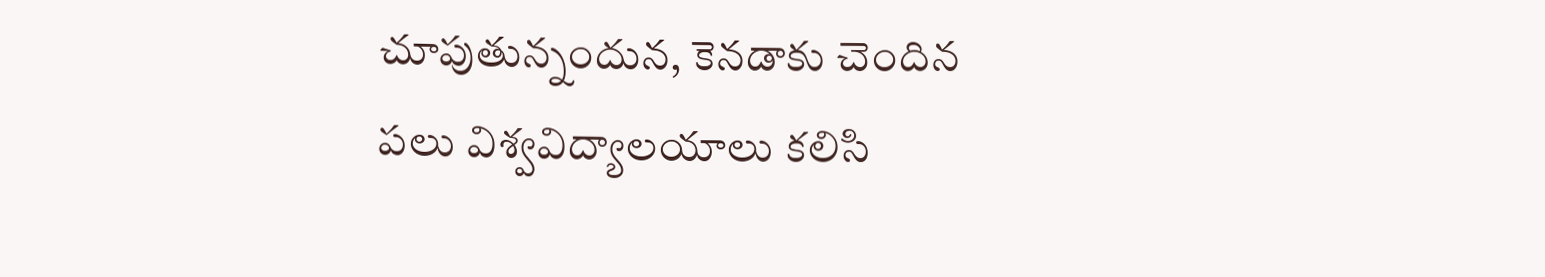చూపుతున్నందున, కెనడాకు చెందిన పలు విశ్వవిద్యాలయాలు కలిసి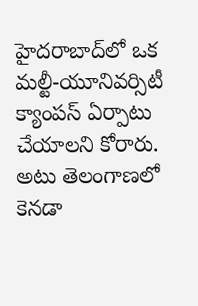హైదరాబాద్‌లో ఒక మల్టీ-యూనివర్సిటీ క్యాంపస్ ఏర్పాటు చేయాలని కోరారు. అటు తెలంగాణలో కెనడా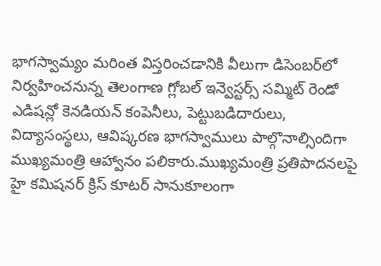భాగస్వామ్యం మరింత విస్తరించడానికి వీలుగా డిసెంబర్‌లో నిర్వహించనున్న తెలంగాణ గ్లోబల్ ఇన్వెస్టర్స్ సమ్మిట్ రెండో ఎడిషన్లో కెనడియన్ కంపెనీలు, పెట్టుబడిదారులు, విద్యాసంస్థలు, ఆవిష్కరణ భాగస్వాములు పాల్గొనాల్సిందిగా ముఖ్యమంత్రి ఆహ్వానం పలికారు.ముఖ్యమంత్రి ప్రతిపాదనలపై హై కమిషనర్ క్రిస్ కూటర్ సానుకూలంగా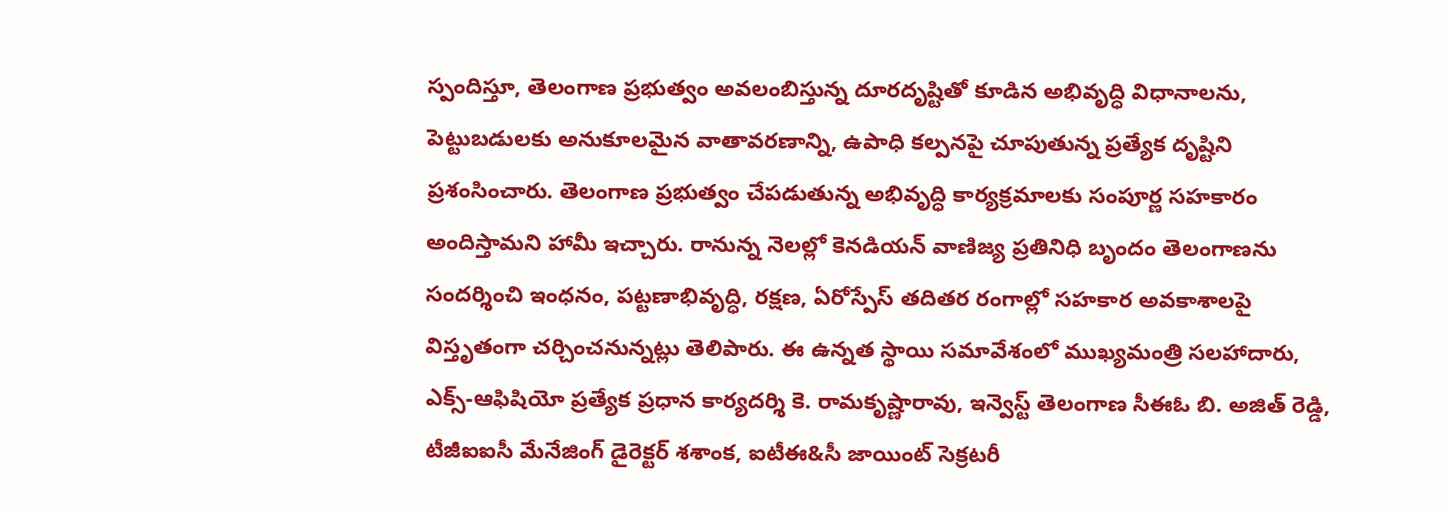స్పందిస్తూ, తెలంగాణ ప్రభుత్వం అవలంబిస్తున్న దూరదృష్టితో కూడిన అభివృద్ధి విధానాలను, పెట్టుబడులకు అనుకూలమైన వాతావరణాన్ని, ఉపాధి కల్పనపై చూపుతున్న ప్రత్యేక దృష్టిని ప్రశంసించారు. తెలంగాణ ప్రభుత్వం చేపడుతున్న అభివృద్ధి కార్యక్రమాలకు సంపూర్ణ సహకారం అందిస్తామని హామీ ఇచ్చారు. రానున్న నెలల్లో కెనడియన్ వాణిజ్య ప్రతినిధి బృందం తెలంగాణను సందర్శించి ఇంధనం, పట్టణాభివృద్ధి, రక్షణ, ఏరోస్పేస్ తదితర రంగాల్లో సహకార అవకాశాలపై విస్తృతంగా చర్చించనున్నట్లు తెలిపారు. ఈ ఉన్నత స్థాయి సమావేశంలో ముఖ్యమంత్రి సలహాదారు, ఎక్స్-ఆఫిషియో ప్రత్యేక ప్రధాన కార్యదర్శి కె. రామకృష్ణారావు, ఇన్వెస్ట్ తెలంగాణ సీఈఓ బి. అజిత్ రెడ్డి, టీజీఐఐసీ మేనేజింగ్ డైరెక్టర్ శశాంక, ఐటీఈ&సీ జాయింట్ సెక్రటరీ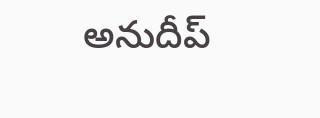అనుదీప్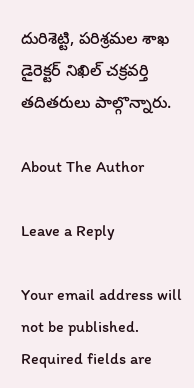దురిశెట్టి, పరిశ్రమల శాఖ డైరెక్టర్ నిఖిల్ చక్రవర్తి తదితరులు పాల్గొన్నారు.

About The Author

Leave a Reply

Your email address will not be published. Required fields are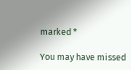marked *

You may have missed